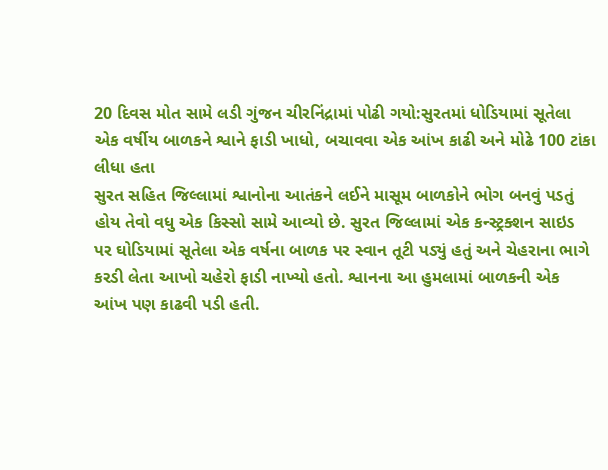20 દિવસ મોત સામે લડી ગુંજન ચીરનિંદ્રામાં પોઢી ગયો:સુરતમાં ધોડિયામાં સૂતેલા એક વર્ષીય બાળકને શ્વાને ફાડી ખાધો, બચાવવા એક આંખ કાઢી અને મોઢે 100 ટાંકા લીધા હતા
સુરત સહિત જિલ્લામાં શ્વાનોના આતંકને લઈને માસૂમ બાળકોને ભોગ બનવું પડતું હોય તેવો વધુ એક કિસ્સો સામે આવ્યો છે. સુરત જિલ્લામાં એક કન્સ્ટ્રક્શન સાઇડ પર ઘોડિયામાં સૂતેલા એક વર્ષના બાળક પર સ્વાન તૂટી પડ્યું હતું અને ચેહરાના ભાગે કરડી લેતા આખો ચહેરો ફાડી નાખ્યો હતો. શ્વાનના આ હુમલામાં બાળકની એક આંખ પણ કાઢવી પડી હતી.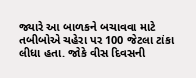જ્યારે આ બાળકને બચાવવા માટે તબીબોએ ચહેરા પર 100 જેટલા ટાંકા લીધા હતા. જોકે વીસ દિવસની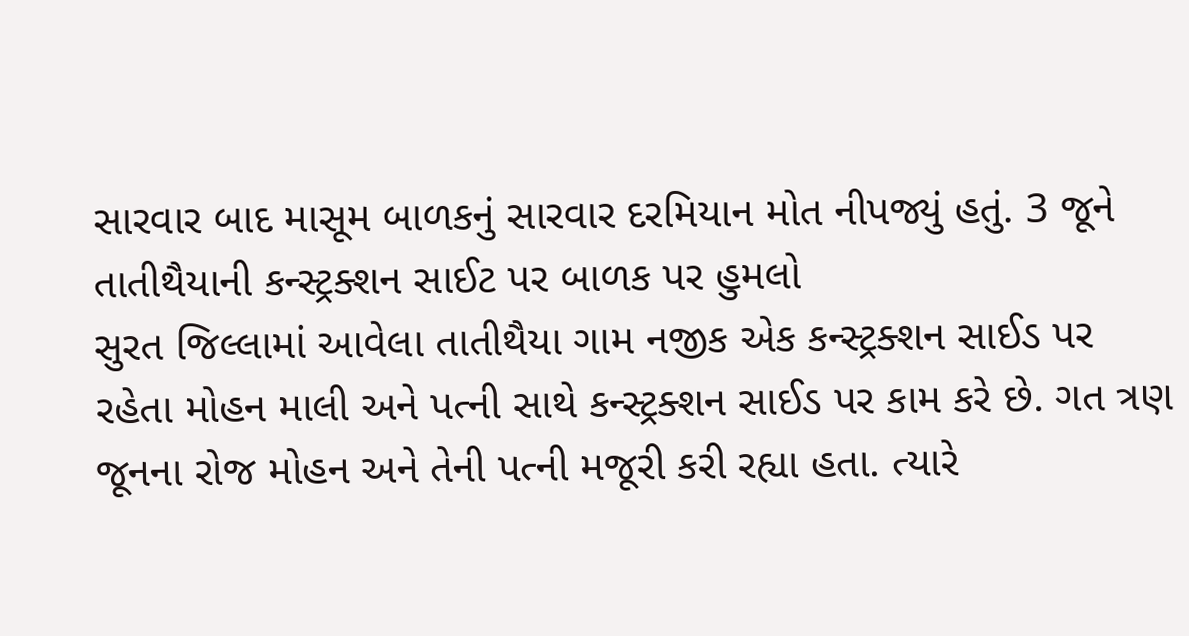સારવાર બાદ માસૂમ બાળકનું સારવાર દરમિયાન મોત નીપજ્યું હતું. 3 જૂને તાતીથૈયાની કન્સ્ટ્રક્શન સાઈટ પર બાળક પર હુમલો
સુરત જિલ્લામાં આવેલા તાતીથૈયા ગામ નજીક એક કન્સ્ટ્રક્શન સાઈડ પર રહેતા મોહન માલી અને પત્ની સાથે કન્સ્ટ્રક્શન સાઈડ પર કામ કરે છે. ગત ત્રણ જૂનના રોજ મોહન અને તેની પત્ની મજૂરી કરી રહ્યા હતા. ત્યારે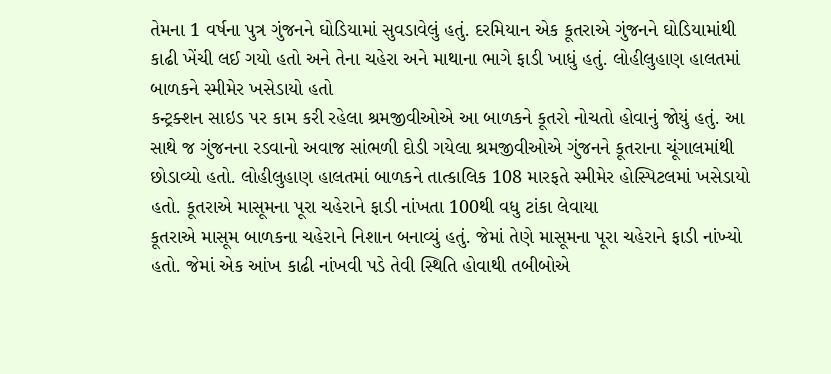તેમના 1 વર્ષના પુત્ર ગુંજનને ઘોડિયામાં સુવડાવેલું હતું. દરમિયાન એક કૂતરાએ ગુંજનને ઘોડિયામાંથી કાઢી ખેંચી લઈ ગયો હતો અને તેના ચહેરા અને માથાના ભાગે ફાડી ખાધું હતું. લોહીલુહાણ હાલતમાં બાળકને સ્મીમેર ખસેડાયો હતો
કન્ટ્રક્શન સાઇડ પર કામ કરી રહેલા શ્રમજીવીઓએ આ બાળકને કૂતરો નોચતો હોવાનું જોયું હતું. આ સાથે જ ગુંજનના રડવાનો અવાજ સાંભળી દોડી ગયેલા શ્રમજીવીઓએ ગુંજનને કૂતરાના ચૂંગાલમાંથી છોડાવ્યો હતો. લોહીલુહાણ હાલતમાં બાળકને તાત્કાલિક 108 મારફતે સ્મીમેર હોસ્પિટલમાં ખસેડાયો હતો. કૂતરાએ માસૂમના પૂરા ચહેરાને ફાડી નાંખતા 100થી વધુ ટાંકા લેવાયા
કૂતરાએ માસૂમ બાળકના ચહેરાને નિશાન બનાવ્યું હતું. જેમાં તેણે માસૂમના પૂરા ચહેરાને ફાડી નાંખ્યો હતો. જેમાં એક આંખ કાઢી નાંખવી પડે તેવી સ્થિતિ હોવાથી તબીબોએ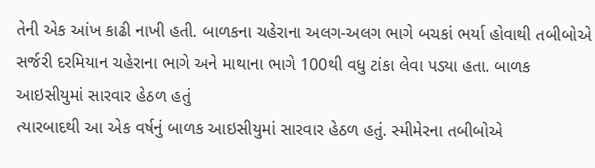તેની એક આંખ કાઢી નાખી હતી. બાળકના ચહેરાના અલગ-અલગ ભાગે બચકાં ભર્યા હોવાથી તબીબોએ સર્જરી દરમિયાન ચહેરાના ભાગે અને માથાના ભાગે 100થી વધુ ટાંકા લેવા પડ્યા હતા. બાળક આઇસીયુમાં સારવાર હેઠળ હતું
ત્યારબાદથી આ એક વર્ષનું બાળક આઇસીયુમાં સારવાર હેઠળ હતું. સ્મીમેરના તબીબોએ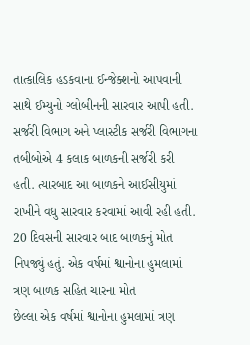તાત્કાલિક હડકવાના ઈન્જેક્શનો આપવાની સાથે ઈમ્યુનો ગ્લોબીનની સારવાર આપી હતી. સર્જરી વિભાગ અને પ્લાસ્ટીક સર્જરી વિભાગના તબીબોએ 4 કલાક બાળકની સર્જરી કરી હતી. ત્યારબાદ આ બાળકને આઈસીયુમાં રાખીને વધુ સારવાર કરવામાં આવી રહી હતી. 20 દિવસની સારવાર બાદ બાળકનું મોત નિપજ્યું હતું. એક વર્ષમાં શ્વાનોના હુમલામાં ત્રણ બાળક સહિત ચારના મોત
છેલ્લા એક વર્ષમાં શ્વાનોના હુમલામાં ત્રણ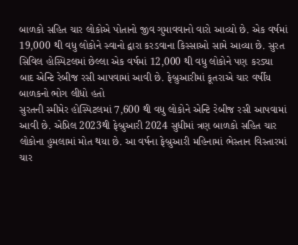બાળકો સહિત ચાર લોકોએ પોતાનો જીવ ગુમાવવાનો વારો આવ્યો છે. એક વર્ષમાં 19,000 થી વધુ લોકોને સ્વાનો દ્વારા કરડવાના કિસ્સાઓ સામે આવ્યા છે. સુરત સિવિલ હોસ્પિટલમાં છેલ્લા એક વર્ષમાં 12,000 થી વધુ લોકોને પણ કરડ્યા બાદ એન્ટિ રેબીજ રસી આપવામાં આવી છે. ફેબ્રુઆરીમાં કૂતરાએ ચાર વર્ષીય બાળકનો ભોગ લીધો હતો
સુરતની સ્મીમેર હોસ્પિટલમાં 7,600 થી વધુ લોકોને એન્ટિ રેબીજ રસી આપવામાં આવી છે. એપ્રિલ 2023થી ફેબ્રુઆરી 2024 સુધીમાં ત્રણ બાળકો સહિત ચાર લોકોના હુમલામાં મોત થયા છે. આ વર્ષના ફેબ્રુઆરી મહિનામાં ભેસ્તાન વિસ્તારમાં ચાર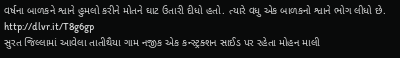વર્ષના બાળકને શ્વાને હુમલો કરીને મોતને ઘાટ ઉતારી દીધો હતો. ત્યારે વધુ એક બાળકનો શ્વાને ભોગ લીધો છે.
http://dlvr.it/T8g6gp
સુરત જિલ્લામાં આવેલા તાતીથૈયા ગામ નજીક એક કન્સ્ટ્રક્શન સાઈડ પર રહેતા મોહન માલી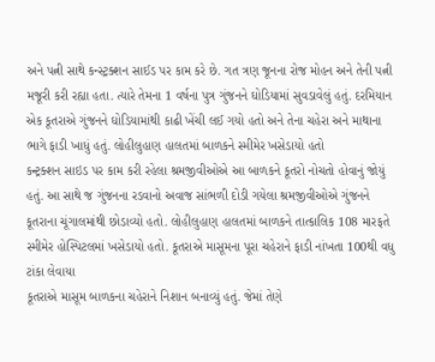અને પત્ની સાથે કન્સ્ટ્રક્શન સાઈડ પર કામ કરે છે. ગત ત્રણ જૂનના રોજ મોહન અને તેની પત્ની મજૂરી કરી રહ્યા હતા. ત્યારે તેમના 1 વર્ષના પુત્ર ગુંજનને ઘોડિયામાં સુવડાવેલું હતું. દરમિયાન એક કૂતરાએ ગુંજનને ઘોડિયામાંથી કાઢી ખેંચી લઈ ગયો હતો અને તેના ચહેરા અને માથાના ભાગે ફાડી ખાધું હતું. લોહીલુહાણ હાલતમાં બાળકને સ્મીમેર ખસેડાયો હતો
કન્ટ્રક્શન સાઇડ પર કામ કરી રહેલા શ્રમજીવીઓએ આ બાળકને કૂતરો નોચતો હોવાનું જોયું હતું. આ સાથે જ ગુંજનના રડવાનો અવાજ સાંભળી દોડી ગયેલા શ્રમજીવીઓએ ગુંજનને કૂતરાના ચૂંગાલમાંથી છોડાવ્યો હતો. લોહીલુહાણ હાલતમાં બાળકને તાત્કાલિક 108 મારફતે સ્મીમેર હોસ્પિટલમાં ખસેડાયો હતો. કૂતરાએ માસૂમના પૂરા ચહેરાને ફાડી નાંખતા 100થી વધુ ટાંકા લેવાયા
કૂતરાએ માસૂમ બાળકના ચહેરાને નિશાન બનાવ્યું હતું. જેમાં તેણે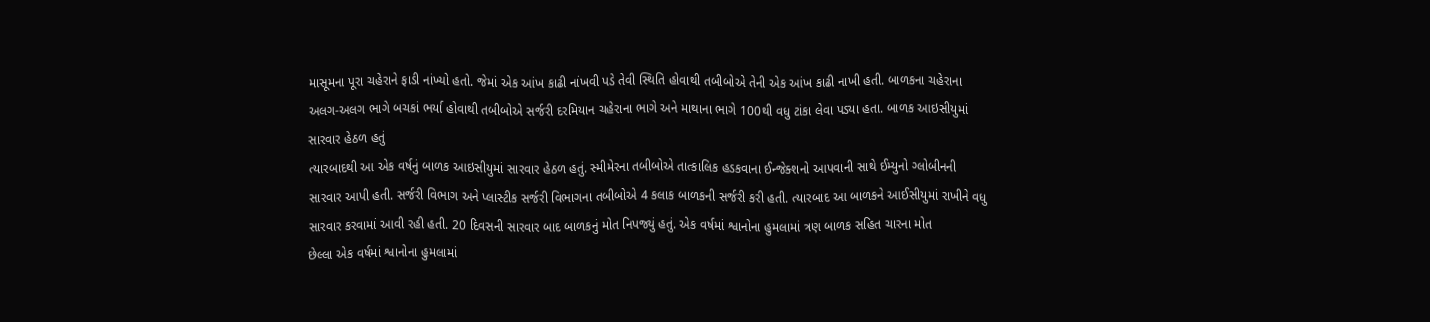માસૂમના પૂરા ચહેરાને ફાડી નાંખ્યો હતો. જેમાં એક આંખ કાઢી નાંખવી પડે તેવી સ્થિતિ હોવાથી તબીબોએ તેની એક આંખ કાઢી નાખી હતી. બાળકના ચહેરાના અલગ-અલગ ભાગે બચકાં ભર્યા હોવાથી તબીબોએ સર્જરી દરમિયાન ચહેરાના ભાગે અને માથાના ભાગે 100થી વધુ ટાંકા લેવા પડ્યા હતા. બાળક આઇસીયુમાં સારવાર હેઠળ હતું
ત્યારબાદથી આ એક વર્ષનું બાળક આઇસીયુમાં સારવાર હેઠળ હતું. સ્મીમેરના તબીબોએ તાત્કાલિક હડકવાના ઈન્જેક્શનો આપવાની સાથે ઈમ્યુનો ગ્લોબીનની સારવાર આપી હતી. સર્જરી વિભાગ અને પ્લાસ્ટીક સર્જરી વિભાગના તબીબોએ 4 કલાક બાળકની સર્જરી કરી હતી. ત્યારબાદ આ બાળકને આઈસીયુમાં રાખીને વધુ સારવાર કરવામાં આવી રહી હતી. 20 દિવસની સારવાર બાદ બાળકનું મોત નિપજ્યું હતું. એક વર્ષમાં શ્વાનોના હુમલામાં ત્રણ બાળક સહિત ચારના મોત
છેલ્લા એક વર્ષમાં શ્વાનોના હુમલામાં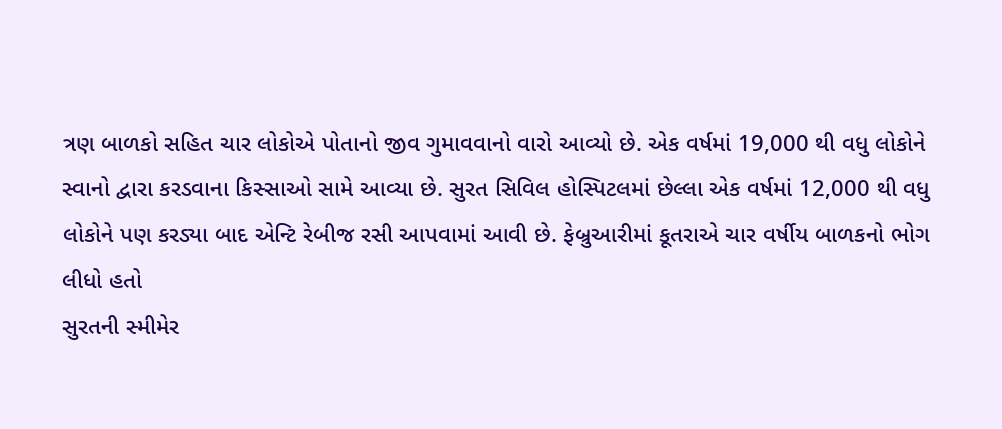ત્રણ બાળકો સહિત ચાર લોકોએ પોતાનો જીવ ગુમાવવાનો વારો આવ્યો છે. એક વર્ષમાં 19,000 થી વધુ લોકોને સ્વાનો દ્વારા કરડવાના કિસ્સાઓ સામે આવ્યા છે. સુરત સિવિલ હોસ્પિટલમાં છેલ્લા એક વર્ષમાં 12,000 થી વધુ લોકોને પણ કરડ્યા બાદ એન્ટિ રેબીજ રસી આપવામાં આવી છે. ફેબ્રુઆરીમાં કૂતરાએ ચાર વર્ષીય બાળકનો ભોગ લીધો હતો
સુરતની સ્મીમેર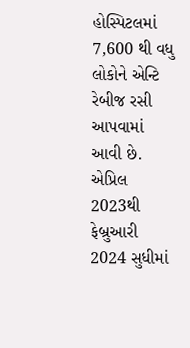હોસ્પિટલમાં 7,600 થી વધુ લોકોને એન્ટિ રેબીજ રસી આપવામાં આવી છે. એપ્રિલ 2023થી ફેબ્રુઆરી 2024 સુધીમાં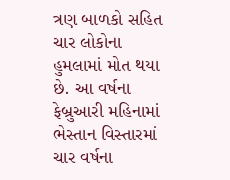ત્રણ બાળકો સહિત ચાર લોકોના હુમલામાં મોત થયા છે. આ વર્ષના ફેબ્રુઆરી મહિનામાં ભેસ્તાન વિસ્તારમાં ચાર વર્ષના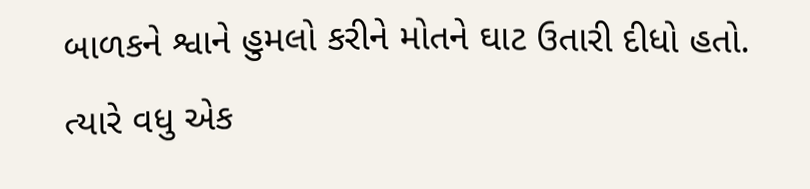બાળકને શ્વાને હુમલો કરીને મોતને ઘાટ ઉતારી દીધો હતો. ત્યારે વધુ એક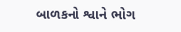બાળકનો શ્વાને ભોગ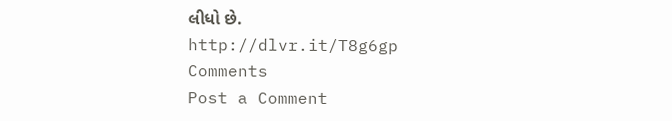લીધો છે.
http://dlvr.it/T8g6gp
Comments
Post a Comment